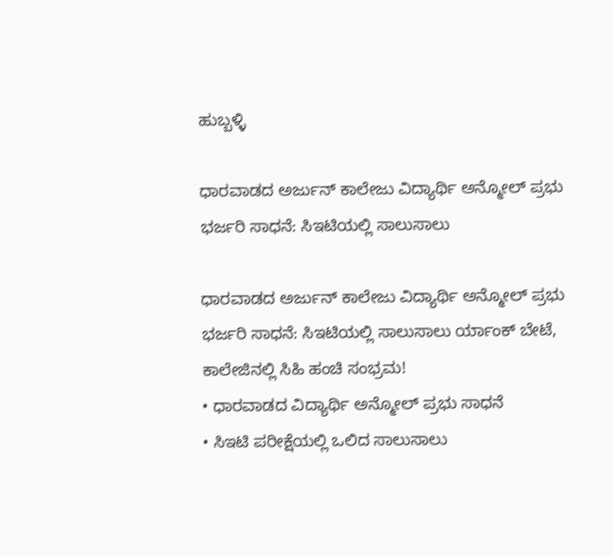ಹುಬ್ಬಳ್ಳಿ

ಧಾರವಾಡದ ಅರ್ಜುನ್ ಕಾಲೇಜು ವಿದ್ಯಾರ್ಥಿ ಅನ್ಮೋಲ್ ಪ್ರಭು ಭರ್ಜರಿ ಸಾಧನೆ: ಸಿಇಟಿಯಲ್ಲಿ ಸಾಲುಸಾಲು

ಧಾರವಾಡದ ಅರ್ಜುನ್ ಕಾಲೇಜು ವಿದ್ಯಾರ್ಥಿ ಅನ್ಮೋಲ್ ಪ್ರಭು ಭರ್ಜರಿ ಸಾಧನೆ: ಸಿಇಟಿಯಲ್ಲಿ ಸಾಲುಸಾಲು ರ್ಯಾಂಕ್ ಬೇಟೆ, ಕಾಲೇಜಿನಲ್ಲಿ ಸಿಹಿ ಹಂಚಿ ಸಂಭ್ರಮ!
• ಧಾರವಾಡದ ವಿದ್ಯಾರ್ಥಿ ಅನ್ಮೋಲ್ ಪ್ರಭು ಸಾಧನೆ
• ಸಿಇಟಿ ಪರೀಕ್ಷೆಯಲ್ಲಿ ಒಲಿದ ಸಾಲುಸಾಲು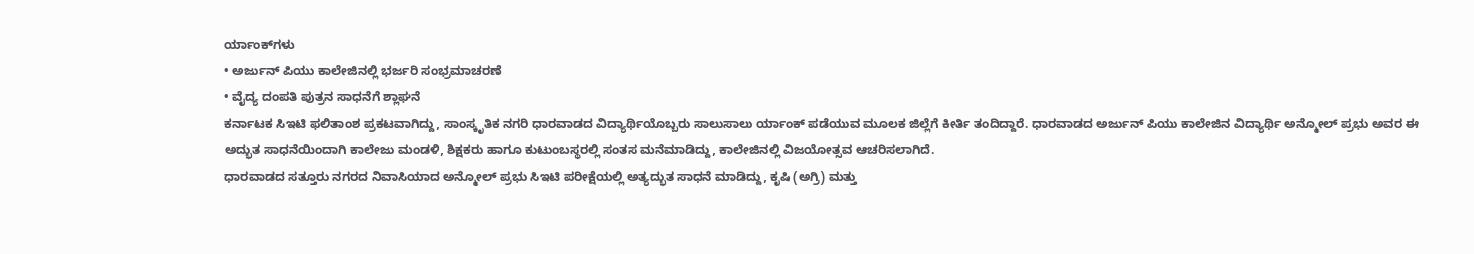ರ್ಯಾಂಕ್‌ಗಳು
• ಅರ್ಜುನ್ ಪಿಯು ಕಾಲೇಜಿನಲ್ಲಿ ಭರ್ಜರಿ ಸಂಭ್ರಮಾಚರಣೆ
• ವೈದ್ಯ ದಂಪತಿ ಪುತ್ರನ ಸಾಧನೆಗೆ ಶ್ಲಾಘನೆ
ಕರ್ನಾಟಕ ಸಿಇಟಿ ಫಲಿತಾಂಶ ಪ್ರಕಟವಾಗಿದ್ದು, ಸಾಂಸ್ಕೃತಿಕ ನಗರಿ ಧಾರವಾಡದ ವಿದ್ಯಾರ್ಥಿಯೊಬ್ಬರು ಸಾಲುಸಾಲು ರ್ಯಾಂಕ್ ಪಡೆಯುವ ಮೂಲಕ ಜಿಲ್ಲೆಗೆ ಕೀರ್ತಿ ತಂದಿದ್ದಾರೆ. ಧಾರವಾಡದ ಅರ್ಜುನ್ ಪಿಯು ಕಾಲೇಜಿನ ವಿದ್ಯಾರ್ಥಿ ಅನ್ಮೋಲ್ ಪ್ರಭು ಅವರ ಈ ಅದ್ಭುತ ಸಾಧನೆಯಿಂದಾಗಿ ಕಾಲೇಜು ಮಂಡಳಿ, ಶಿಕ್ಷಕರು ಹಾಗೂ ಕುಟುಂಬಸ್ಥರಲ್ಲಿ ಸಂತಸ ಮನೆಮಾಡಿದ್ದು, ಕಾಲೇಜಿನಲ್ಲಿ ವಿಜಯೋತ್ಸವ ಆಚರಿಸಲಾಗಿದೆ.
ಧಾರವಾಡದ ಸತ್ತೂರು ನಗರದ ನಿವಾಸಿಯಾದ ಅನ್ಮೋಲ್ ಪ್ರಭು ಸಿಇಟಿ ಪರೀಕ್ಷೆಯಲ್ಲಿ ಅತ್ಯದ್ಭುತ ಸಾಧನೆ ಮಾಡಿದ್ದು, ಕೃಷಿ (ಅಗ್ರಿ) ಮತ್ತು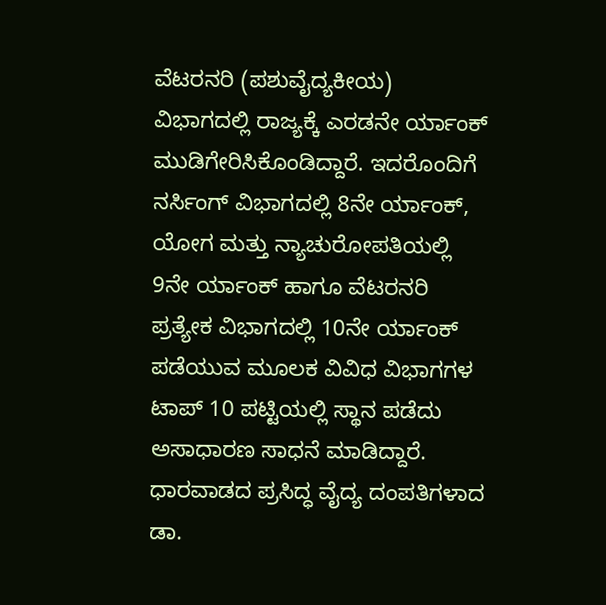ವೆಟರನರಿ (ಪಶುವೈದ್ಯಕೀಯ) ವಿಭಾಗದಲ್ಲಿ ರಾಜ್ಯಕ್ಕೆ ಎರಡನೇ ರ್ಯಾಂಕ್ ಮುಡಿಗೇರಿಸಿಕೊಂಡಿದ್ದಾರೆ. ಇದರೊಂದಿಗೆ ನರ್ಸಿಂಗ್ ವಿಭಾಗದಲ್ಲಿ 8ನೇ ರ್ಯಾಂಕ್, ಯೋಗ ಮತ್ತು ನ್ಯಾಚುರೋಪತಿಯಲ್ಲಿ 9ನೇ ರ್ಯಾಂಕ್ ಹಾಗೂ ವೆಟರನರಿ ಪ್ರತ್ಯೇಕ ವಿಭಾಗದಲ್ಲಿ 10ನೇ ರ್ಯಾಂಕ್ ಪಡೆಯುವ ಮೂಲಕ ವಿವಿಧ ವಿಭಾಗಗಳ ಟಾಪ್ 10 ಪಟ್ಟಿಯಲ್ಲಿ ಸ್ಥಾನ ಪಡೆದು ಅಸಾಧಾರಣ ಸಾಧನೆ ಮಾಡಿದ್ದಾರೆ. ಧಾರವಾಡದ ಪ್ರಸಿದ್ಧ ವೈದ್ಯ ದಂಪತಿಗಳಾದ ಡಾ.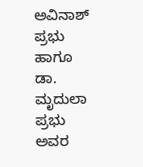ಅವಿನಾಶ್ ಪ್ರಭು ಹಾಗೂ ಡಾ. ಮೃದುಲಾ ಪ್ರಭು ಅವರ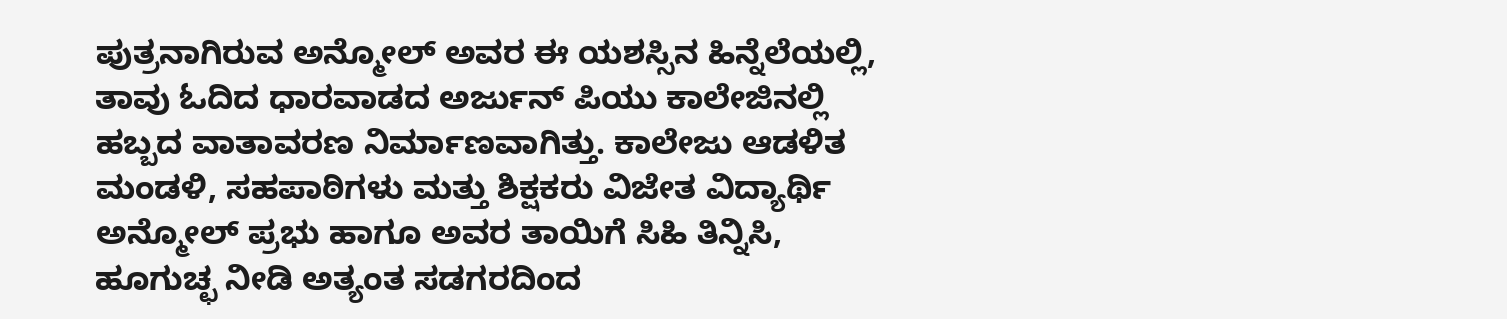ಪುತ್ರನಾಗಿರುವ ಅನ್ಮೋಲ್ ಅವರ ಈ ಯಶಸ್ಸಿನ ಹಿನ್ನೆಲೆಯಲ್ಲಿ, ತಾವು ಓದಿದ ಧಾರವಾಡದ ಅರ್ಜುನ್ ಪಿಯು ಕಾಲೇಜಿನಲ್ಲಿ ಹಬ್ಬದ ವಾತಾವರಣ ನಿರ್ಮಾಣವಾಗಿತ್ತು. ಕಾಲೇಜು ಆಡಳಿತ ಮಂಡಳಿ, ಸಹಪಾಠಿಗಳು ಮತ್ತು ಶಿಕ್ಷಕರು ವಿಜೇತ ವಿದ್ಯಾರ್ಥಿ ಅನ್ಮೋಲ್ ಪ್ರಭು ಹಾಗೂ ಅವರ ತಾಯಿಗೆ ಸಿಹಿ ತಿನ್ನಿಸಿ, ಹೂಗುಚ್ಛ ನೀಡಿ ಅತ್ಯಂತ ಸಡಗರದಿಂದ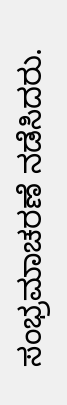ಸಂಭ್ರಮಾಚರಣೆ ನಡೆಸಿದರು.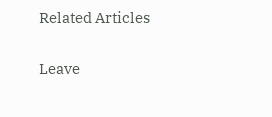Related Articles

Leave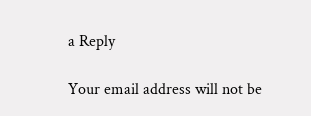a Reply

Your email address will not be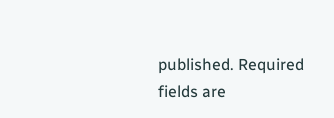published. Required fields are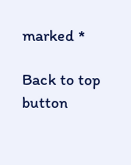marked *

Back to top button